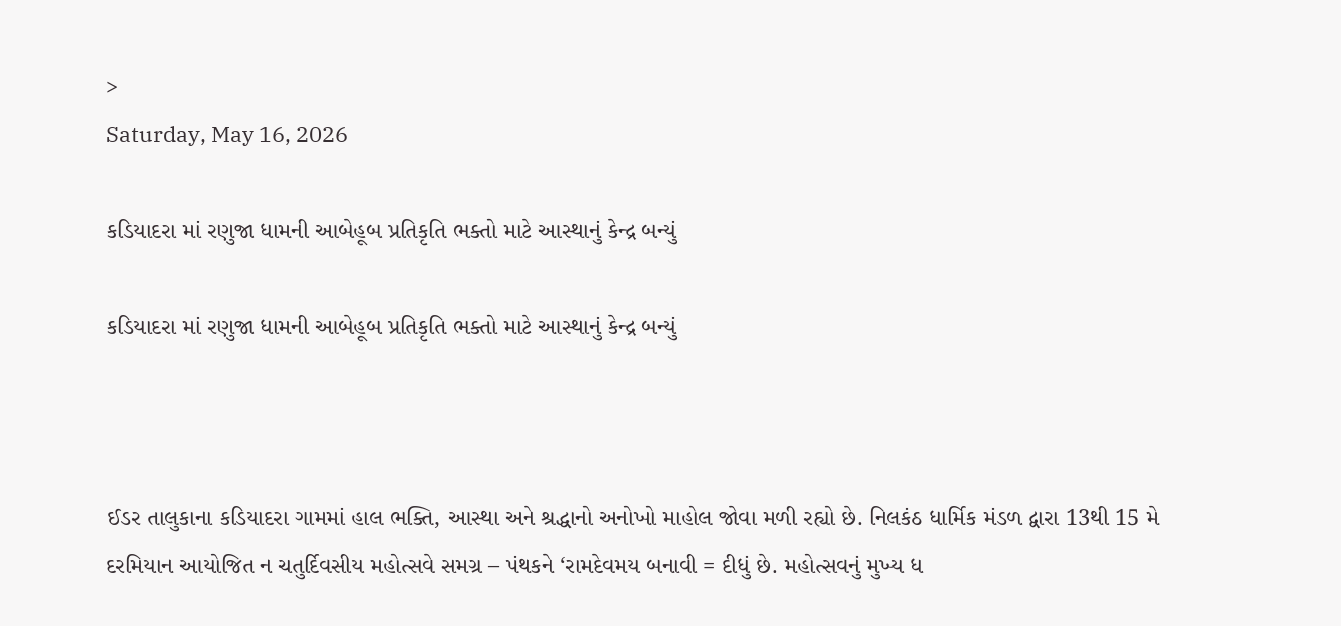>
Saturday, May 16, 2026

કડિયાદરા માં રણુજા ધામની આબેહૂબ પ્રતિકૃતિ ભક્તો માટે આસ્થાનું કેન્દ્ર બન્યું

કડિયાદરા માં રણુજા ધામની આબેહૂબ પ્રતિકૃતિ ભક્તો માટે આસ્થાનું કેન્દ્ર બન્યું



ઈડર તાલુકાના કડિયાદરા ગામમાં હાલ ભક્તિ, આસ્થા અને શ્રદ્ધાનો અનોખો માહોલ જોવા મળી રહ્યો છે. નિલકંઠ ધાર્મિક મંડળ દ્વારા 13થી 15 મે દરમિયાન આયોજિત ન ચતુર્દિવસીય મહોત્સવે સમગ્ર – પંથકને ‘રામદેવમય બનાવી = દીધું છે. મહોત્સવનું મુખ્ય ધ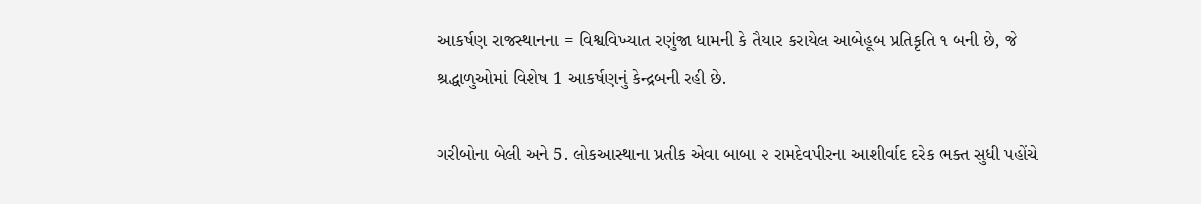આકર્ષણ રાજસ્થાનના = વિશ્વવિખ્યાત રણુંજા ધામની કે તૈયાર કરાયેલ આબેહૂબ પ્રતિકૃતિ ૧ બની છે, જે શ્રદ્ધાળુઓમાં વિશેષ 1 આકર્ષણનું કેન્દ્રબની રહી છે.

ગરીબોના બેલી અને 5. લોકઆસ્થાના પ્રતીક એવા બાબા ૨ રામદેવપીરના આશીર્વાદ દરેક ભક્ત સુધી પહોંચે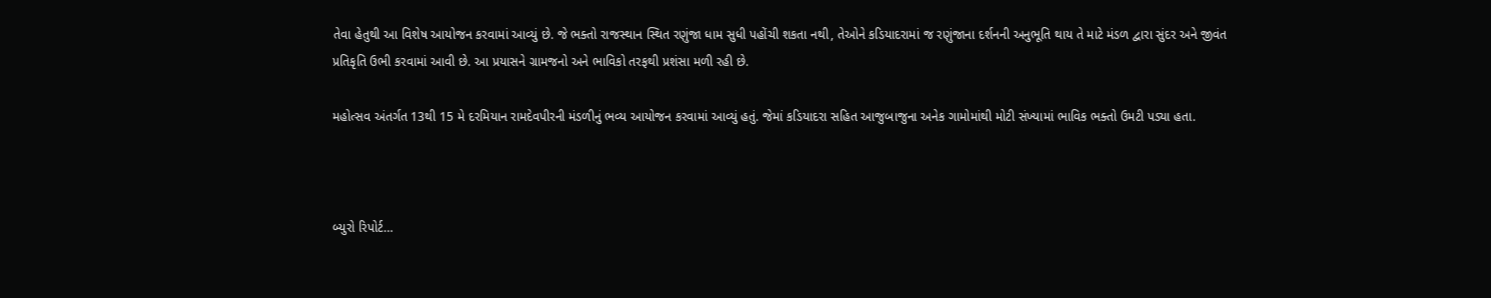તેવા હેતુથી આ વિશેષ આયોજન કરવામાં આવ્યું છે. જે ભક્તો રાજસ્થાન સ્થિત રણુંજા ધામ સુધી પહોંચી શકતા નથી, તેઓને કડિયાદરામાં જ રણુંજાના દર્શનની અનુભૂતિ થાય તે માટે મંડળ દ્વારા સુંદર અને જીવંત પ્રતિકૃતિ ઉભી કરવામાં આવી છે. આ પ્રયાસને ગ્રામજનો અને ભાવિકો તરફથી પ્રશંસા મળી રહી છે.

મહોત્સવ અંતર્ગત 13થી 15 મે દરમિયાન રામદેવપીરની મંડળીનું ભવ્ય આયોજન કરવામાં આવ્યું હતું. જેમાં કડિયાદરા સહિત આજુબાજુના અનેક ગામોમાંથી મોટી સંખ્યામાં ભાવિક ભક્તો ઉમટી પડ્યા હતા.



બ્યુરો રિપોર્ટ…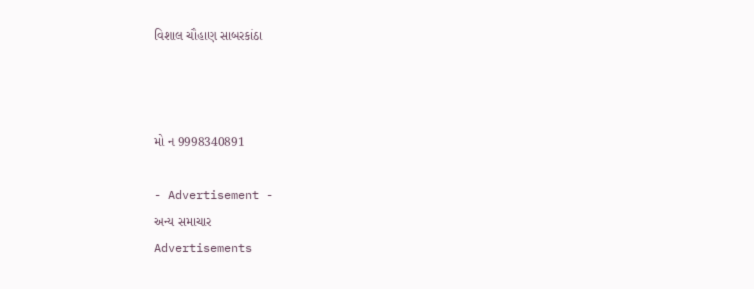વિશાલ ચૌહાણ સાબરકાંઠા



મો ન 9998340891

- Advertisement -
અન્ય સમાચાર
Advertisements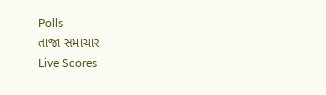Polls
તાજા સમાચાર
Live Scores